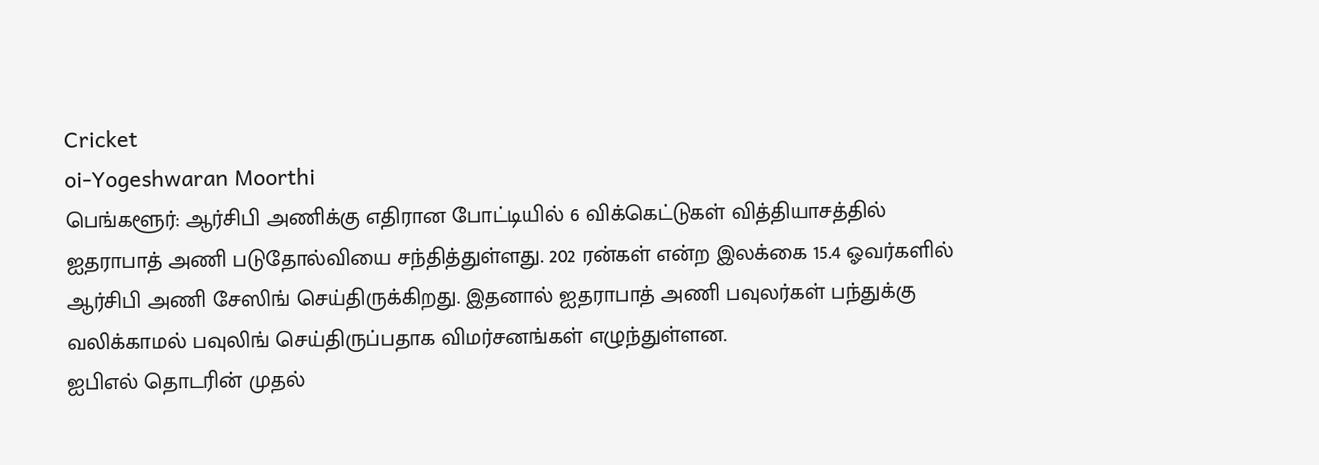Cricket
oi-Yogeshwaran Moorthi
பெங்களூர்: ஆர்சிபி அணிக்கு எதிரான போட்டியில் 6 விக்கெட்டுகள் வித்தியாசத்தில் ஐதராபாத் அணி படுதோல்வியை சந்தித்துள்ளது. 202 ரன்கள் என்ற இலக்கை 15.4 ஓவர்களில் ஆர்சிபி அணி சேஸிங் செய்திருக்கிறது. இதனால் ஐதராபாத் அணி பவுலர்கள் பந்துக்கு வலிக்காமல் பவுலிங் செய்திருப்பதாக விமர்சனங்கள் எழுந்துள்ளன.
ஐபிஎல் தொடரின் முதல்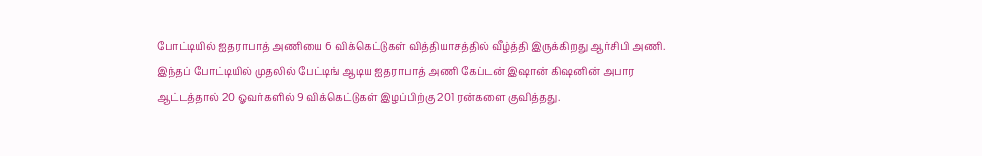போட்டியில் ஐதராபாத் அணியை 6 விக்கெட்டுகள் வித்தியாசத்தில் வீழ்த்தி இருக்கிறது ஆர்சிபி அணி. இந்தப் போட்டியில் முதலில் பேட்டிங் ஆடிய ஐதராபாத் அணி கேப்டன் இஷான் கிஷனின் அபார ஆட்டத்தால் 20 ஓவர்களில் 9 விக்கெட்டுகள் இழப்பிற்கு 201 ரன்களை குவித்தது.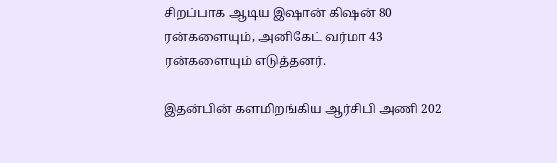சிறப்பாக ஆடிய இஷான் கிஷன் 80 ரன்களையும், அனிகேட் வர்மா 43 ரன்களையும் எடுத்தனர்.

இதன்பின் களமிறங்கிய ஆர்சிபி அணி 202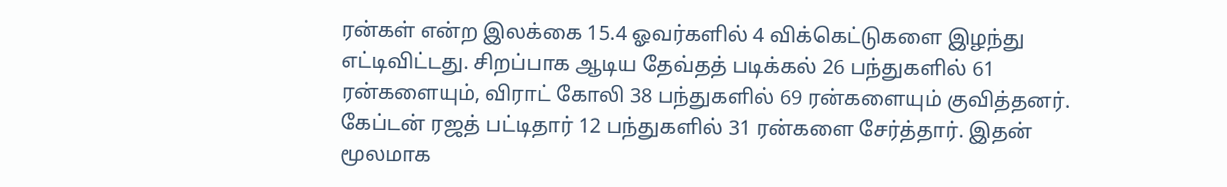ரன்கள் என்ற இலக்கை 15.4 ஓவர்களில் 4 விக்கெட்டுகளை இழந்து எட்டிவிட்டது. சிறப்பாக ஆடிய தேவ்தத் படிக்கல் 26 பந்துகளில் 61 ரன்களையும், விராட் கோலி 38 பந்துகளில் 69 ரன்களையும் குவித்தனர். கேப்டன் ரஜத் பட்டிதார் 12 பந்துகளில் 31 ரன்களை சேர்த்தார். இதன் மூலமாக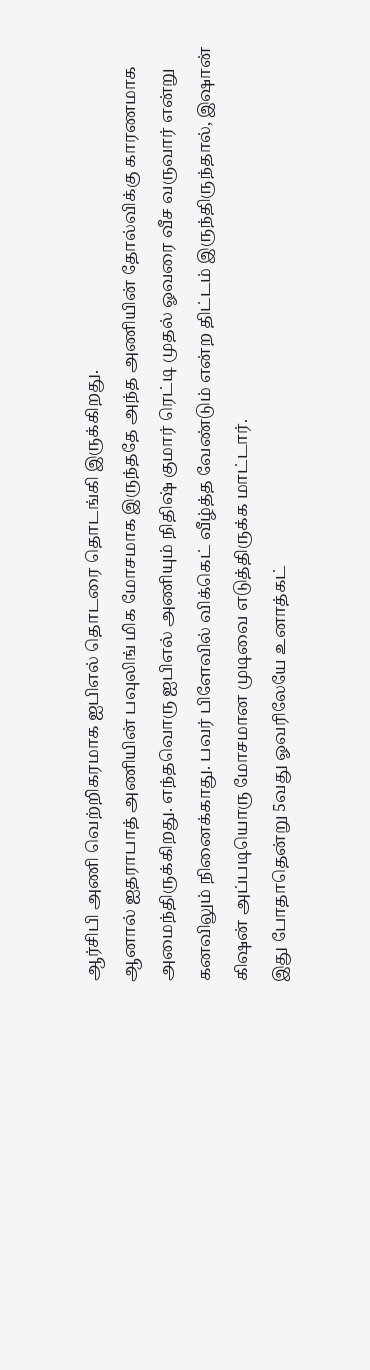ஆர்சிபி அணி வெற்றிகரமாக ஐபிஎல் தொடரை தொடங்கி இருக்கிறது.
ஆனால் ஐதராபாத் அணியின் பவுலிங் மிக மோசமாக இருந்ததே அந்த அணியின் தோல்விக்கு காரணமாக அமைந்திருக்கிறது. எந்தவொரு ஐபிஎல் அணியும் நிதிஷ் குமார் ரெட்டி முதல் ஓவரை வீச வருவார் என்று கனவிலும் நினைக்காது. பவர் பிளேவில் விக்கெட் வீழ்த்த வேண்டும் என்ற திட்டம் இருந்திருந்தால், இஷான் கிஷன் அப்படியொரு மோசமான முடிவை எடுத்திருக்க மாட்டார்.
இது போதாதென்று 5வது ஓவரிலேயே உனாத்கட்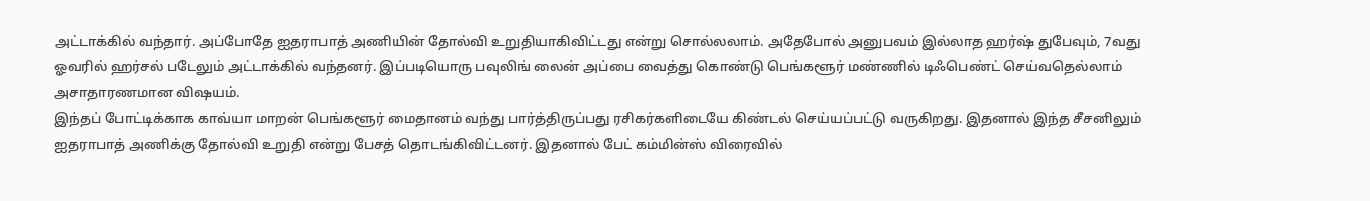அட்டாக்கில் வந்தார். அப்போதே ஐதராபாத் அணியின் தோல்வி உறுதியாகிவிட்டது என்று சொல்லலாம். அதேபோல் அனுபவம் இல்லாத ஹர்ஷ் துபேவும், 7வது ஓவரில் ஹர்சல் படேலும் அட்டாக்கில் வந்தனர். இப்படியொரு பவுலிங் லைன் அப்பை வைத்து கொண்டு பெங்களூர் மண்ணில் டிஃபெண்ட் செய்வதெல்லாம் அசாதாரணமான விஷயம்.
இந்தப் போட்டிக்காக காவ்யா மாறன் பெங்களூர் மைதானம் வந்து பார்த்திருப்பது ரசிகர்களிடையே கிண்டல் செய்யப்பட்டு வருகிறது. இதனால் இந்த சீசனிலும் ஐதராபாத் அணிக்கு தோல்வி உறுதி என்று பேசத் தொடங்கிவிட்டனர். இதனால் பேட் கம்மின்ஸ் விரைவில்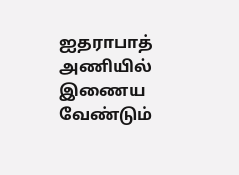ஐதராபாத் அணியில் இணைய வேண்டும்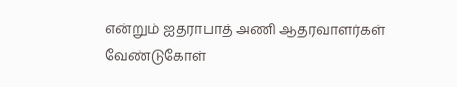என்றும் ஐதராபாத் அணி ஆதரவாளர்கள் வேண்டுகோள்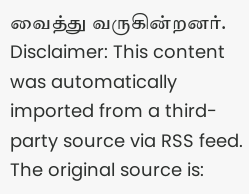வைத்து வருகின்றனர்.
Disclaimer: This content was automatically imported from a third-party source via RSS feed. The original source is: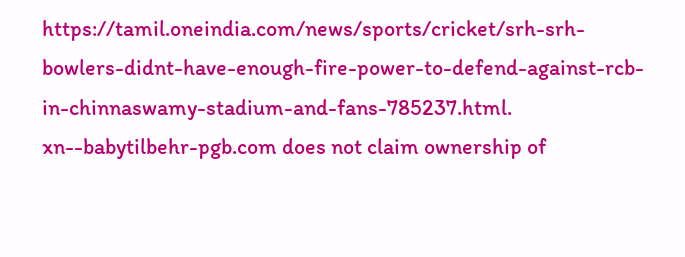https://tamil.oneindia.com/news/sports/cricket/srh-srh-bowlers-didnt-have-enough-fire-power-to-defend-against-rcb-in-chinnaswamy-stadium-and-fans-785237.html. xn--babytilbehr-pgb.com does not claim ownership of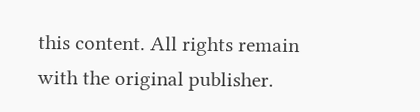this content. All rights remain with the original publisher.